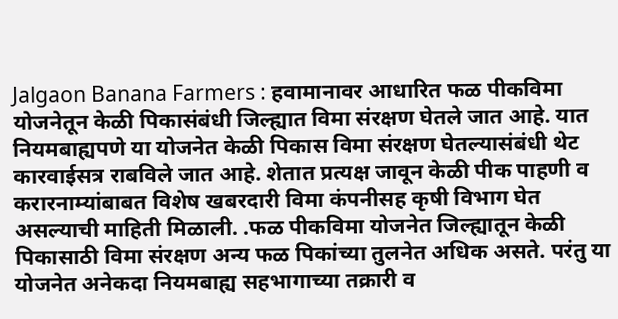Jalgaon Banana Farmers : हवामानावर आधारित फळ पीकविमा योजनेतून केळी पिकासंबंधी जिल्ह्यात विमा संरक्षण घेतले जात आहे. यात नियमबाह्यपणे या योजनेत केळी पिकास विमा संरक्षण घेतल्यासंबंधी थेट कारवाईसत्र राबविले जात आहे. शेतात प्रत्यक्ष जावून केळी पीक पाहणी व करारनाम्यांबाबत विशेष खबरदारी विमा कंपनीसह कृषी विभाग घेत असल्याची माहिती मिळाली. .फळ पीकविमा योजनेत जिल्ह्यातून केळी पिकासाठी विमा संरक्षण अन्य फळ पिकांच्या तुलनेत अधिक असते. परंतु या योजनेत अनेकदा नियमबाह्य सहभागाच्या तक्रारी व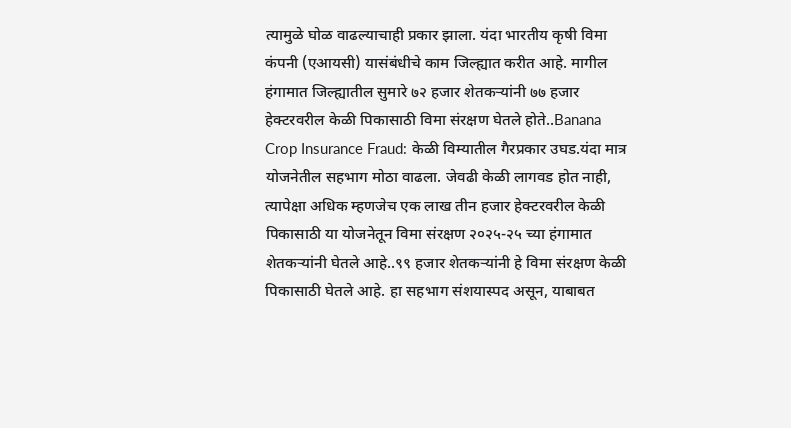त्यामुळे घोळ वाढल्याचाही प्रकार झाला. यंदा भारतीय कृषी विमा कंपनी (एआयसी) यासंबंधीचे काम जिल्ह्यात करीत आहे. मागील हंगामात जिल्ह्यातील सुमारे ७२ हजार शेतकऱ्यांनी ७७ हजार हेक्टरवरील केळी पिकासाठी विमा संरक्षण घेतले होते..Banana Crop Insurance Fraud: केळी विम्यातील गैरप्रकार उघड.यंदा मात्र योजनेतील सहभाग मोठा वाढला. जेवढी केळी लागवड होत नाही, त्यापेक्षा अधिक म्हणजेच एक लाख तीन हजार हेक्टरवरील केळी पिकासाठी या योजनेतून विमा संरक्षण २०२५-२५ च्या हंगामात शेतकऱ्यांनी घेतले आहे..९९ हजार शेतकऱ्यांनी हे विमा संरक्षण केळी पिकासाठी घेतले आहे. हा सहभाग संशयास्पद असून, याबाबत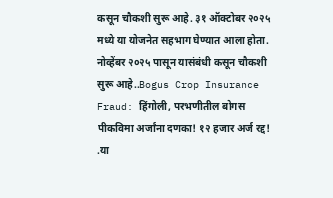कसून चौकशी सुरू आहे. ३१ ऑक्टोबर २०२५ मध्ये या योजनेत सहभाग घेण्यात आला होता. नोव्हेंबर २०२५ पासून यासंबंधी कसून चौकशी सुरू आहे..Bogus Crop Insurance Fraud: हिंगोली, परभणीतील बोगस पीकविमा अर्जांना दणका! १२ हजार अर्ज रद्द! .या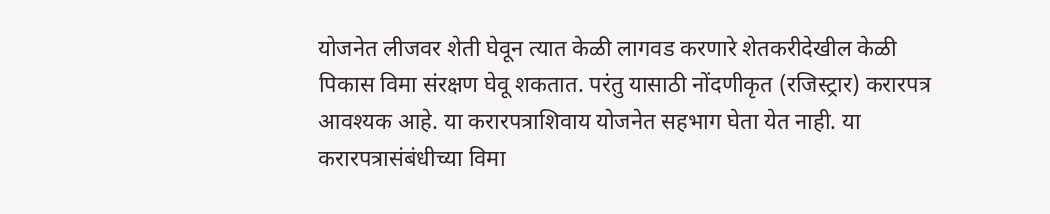योजनेत लीजवर शेती घेवून त्यात केळी लागवड करणारे शेतकरीदेखील केळी पिकास विमा संरक्षण घेवू शकतात. परंतु यासाठी नोंदणीकृत (रजिस्ट्रार) करारपत्र आवश्यक आहे. या करारपत्राशिवाय योजनेत सहभाग घेता येत नाही. या करारपत्रासंबंधीच्या विमा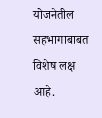योजनेतील सहभागाबाबत विशेष लक्ष आहे.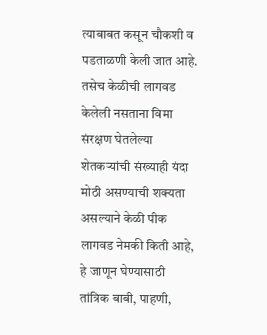त्याबाबत कसून चौकशी व पडताळणी केली जात आहे. तसेच केळीची लागवड केलेली नसताना विमा संरक्षण घेतलेल्या शेतकऱ्यांची संख्याही यंदा मोठी असण्याची शक्यता असल्याने केळी पीक लागवड नेमकी किती आहे, हे जाणून घेण्यासाठी तांत्रिक बाबी, पाहणी,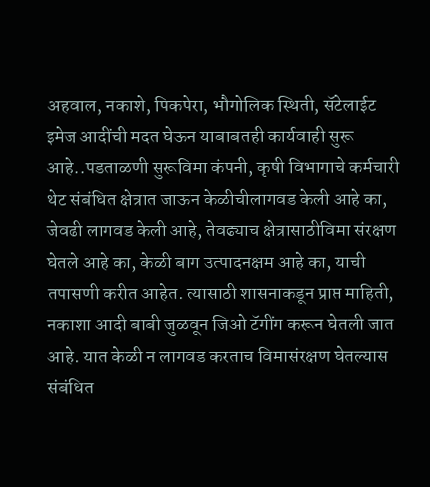अहवाल, नकाशे, पिकपेरा, भौगोलिक स्थिती, सॅटेलाईट इमेज आदींची मदत घेऊन याबाबतही कार्यवाही सुरू आहे..पडताळणी सुरूविमा कंपनी, कृषी विभागाचे कर्मचारी थेट संबंधित क्षेत्रात जाऊन केळीचीलागवड केली आहे का, जेवढी लागवड केली आहे, तेवढ्याच क्षेत्रासाठीविमा संरक्षण घेतले आहे का, केळी बाग उत्पादनक्षम आहे का, याची तपासणी करीत आहेत. त्यासाठी शासनाकडून प्राप्त माहिती, नकाशा आदी बाबी जुळवून जिओ टॅगींग करून घेतली जात आहे. यात केळी न लागवड करताच विमासंरक्षण घेतल्यास संबंधित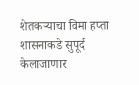शेतकऱ्याचा विमा हप्ता शासनाकडे सुपूर्द केलाजाणार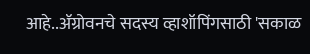आहे..ॲग्रोवनचे सदस्य व्हाशॉपिंगसाठी 'सकाळ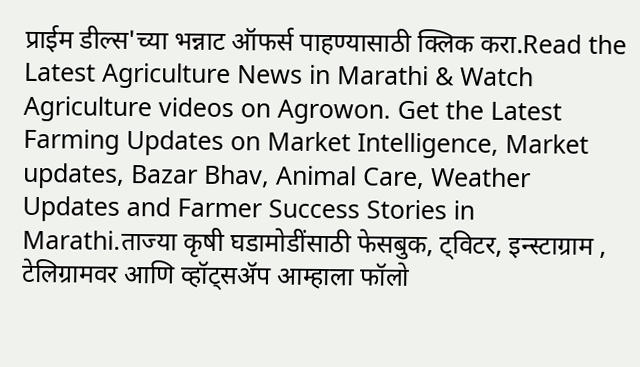प्राईम डील्स'च्या भन्नाट ऑफर्स पाहण्यासाठी क्लिक करा.Read the Latest Agriculture News in Marathi & Watch Agriculture videos on Agrowon. Get the Latest Farming Updates on Market Intelligence, Market updates, Bazar Bhav, Animal Care, Weather Updates and Farmer Success Stories in Marathi.ताज्या कृषी घडामोडींसाठी फेसबुक, ट्विटर, इन्स्टाग्राम , टेलिग्रामवर आणि व्हॉट्सॲप आम्हाला फॉलो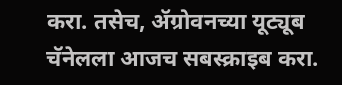करा. तसेच, ॲग्रोवनच्या यूट्यूब चॅनेलला आजच सबस्क्राइब करा.